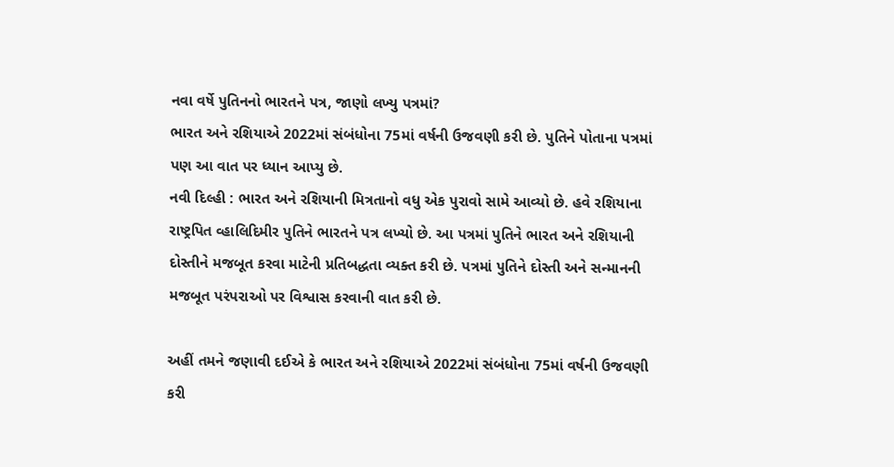નવા વર્ષે પુતિનનો ભારતને પત્ર, જાણો લખ્યુ પત્રમાં?
ભારત અને રશિયાએ 2022માં સંબંધોના 75માં વર્ષની ઉજવણી કરી છે. પુતિને પોતાના પત્રમાં પણ આ વાત પર ધ્યાન આપ્યુ છે.
નવી દિલ્હી : ભારત અને રશિયાની મિત્રતાનો વધુ એક પુરાવો સામે આવ્યો છે. હવે રશિયાના રાષ્ટ્રપિત વ્હાલિદિમીર પુતિને ભારતને પત્ર લખ્યો છે. આ પત્રમાં પુતિને ભારત અને રશિયાની દોસ્તીને મજબૂત કરવા માટેની પ્રતિબદ્ધતા વ્યક્ત કરી છે. પત્રમાં પુતિને દોસ્તી અને સન્માનની મજબૂત પરંપરાઓ પર વિશ્વાસ કરવાની વાત કરી છે.

અહીં તમને જણાવી દઈએ કે ભારત અને રશિયાએ 2022માં સંબંધોના 75માં વર્ષની ઉજવણી કરી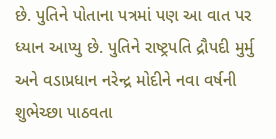છે. પુતિને પોતાના પત્રમાં પણ આ વાત પર ધ્યાન આપ્યુ છે. પુતિને રાષ્ટ્રપતિ દ્રૌપદી મુર્મુ અને વડાપ્રધાન નરેન્દ્ર મોદીને નવા વર્ષની શુભેચ્છા પાઠવતા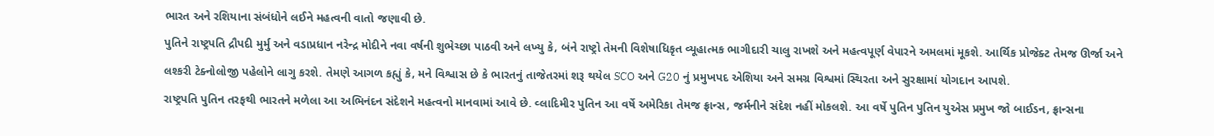ભારત અને રશિયાના સંબંધોને લઈને મહત્વની વાતો જણાવી છે.
પુતિને રાષ્ટ્રપતિ દ્રૌપદી મુર્મુ અને વડાપ્રધાન નરેન્દ્ર મોદીને નવા વર્ષની શુભેચ્છા પાઠવી અને લખ્યુ કે, બંને રાષ્ટ્રો તેમની વિશેષાધિકૃત વ્યૂહાત્મક ભાગીદારી ચાલુ રાખશે અને મહત્વપૂર્ણ વેપારને અમલમાં મૂકશે. આર્થિક પ્રોજેક્ટ તેમજ ઊર્જા અને લશ્કરી ટેક્નોલોજી પહેલોને લાગુ કરશે. તેમણે આગળ કહ્યું કે, મને વિશ્વાસ છે કે ભારતનું તાજેતરમાં શરૂ થયેલ SCO અને G20 નું પ્રમુખપદ એશિયા અને સમગ્ર વિશ્વમાં સ્થિરતા અને સુરક્ષામાં યોગદાન આપશે.
રાષ્ટ્રપતિ પુતિન તરફથી ભારતને મળેલા આ અભિનંદન સંદેશને મહત્વનો માનવામાં આવે છે. વ્લાદિમીર પુતિન આ વર્ષે અમેરિકા તેમજ ફ્રાન્સ, જર્મનીને સંદેશ નહીં મોકલશે. આ વર્ષે પુતિન પુતિન યુએસ પ્રમુખ જો બાઈડન, ફ્રાન્સના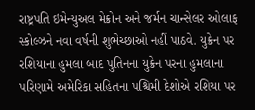રાષ્ટ્રપતિ ઇમેન્યુઅલ મેક્રોન અને જર્મન ચાન્સેલર ઓલાફ સ્કોલ્ઝને નવા વર્ષની શુભેચ્છાઓ નહીં પાઠવે. યુક્રેન પર રશિયાના હુમલા બાદ પુતિનના યુક્રેન પરના હુમલાના પરિણામે અમેરિકા સહિતના પશ્ચિમી દેશોએ રશિયા પર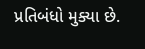પ્રતિબંધો મુક્યા છે.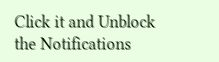Click it and Unblock the Notifications